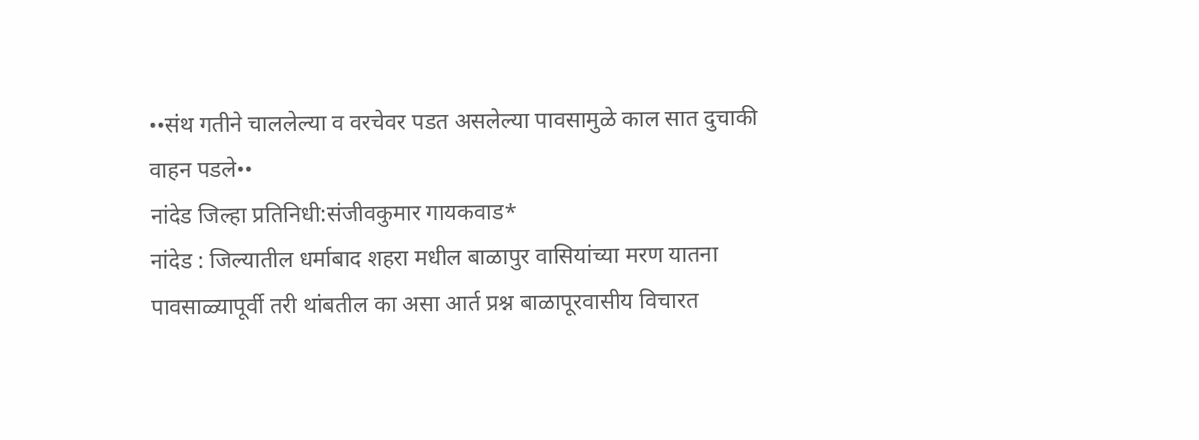••संथ गतीने चाललेल्या व वरचेवर पडत असलेल्या पावसामुळे काल सात दुचाकी वाहन पडले••
नांदेड जिल्हा प्रतिनिधी:संजीवकुमार गायकवाड*
नांदेड : जिल्यातील धर्माबाद शहरा मधील बाळापुर वासियांच्या मरण यातना पावसाळ्यापूर्वी तरी थांबतील का असा आर्त प्रश्न बाळापूरवासीय विचारत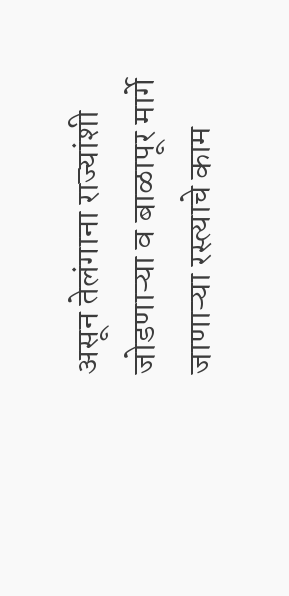असून तेलंगाना राज्यांशी जोडणाऱ्या व बाळापूर मार्गे जाणाऱ्या रस्त्याचे काम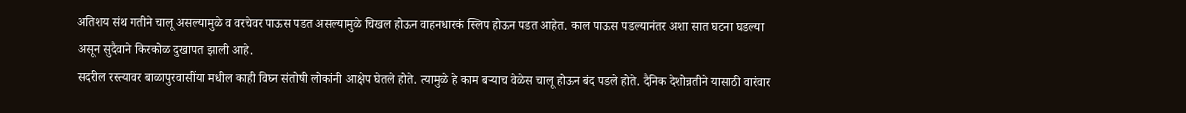अतिशय संथ गतीने चालू असल्यामुळे व वरचेवर पाऊस पडत असल्यामुळे चिखल होऊन वाहनधारकं स्लिप होऊन पडत आहेत. काल पाऊस पडल्यानंतर अशा सात घटना घडल्या असून सुदैवाने किरकोळ दुखापत झाली आहे.
सदरील रस्त्यावर बाळापुरवासींया मधील काही विघ्न संतोषी लोकांनी आक्षेप घेतले होते. त्यामुळे हे काम बऱ्याच वेळेस चालू होऊन बंद पडले होते. दैनिक देशोन्नतीने यासाठी वारंवार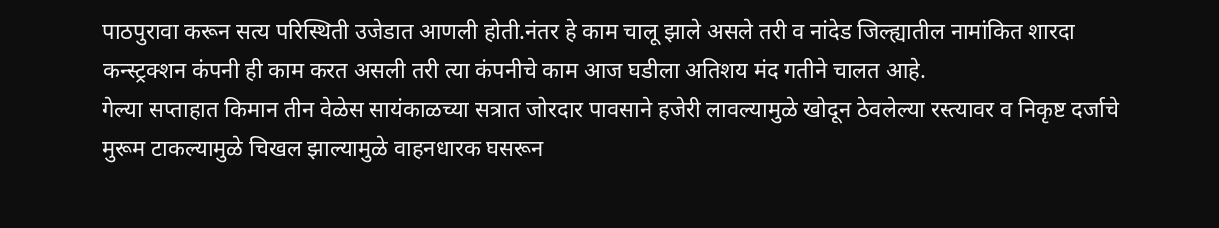पाठपुरावा करून सत्य परिस्थिती उजेडात आणली होती.नंतर हे काम चालू झाले असले तरी व नांदेड जिल्ह्यातील नामांकित शारदा कन्स्ट्रक्शन कंपनी ही काम करत असली तरी त्या कंपनीचे काम आज घडीला अतिशय मंद गतीने चालत आहे.
गेल्या सप्ताहात किमान तीन वेळेस सायंकाळच्या सत्रात जोरदार पावसाने हजेरी लावल्यामुळे खोदून ठेवलेल्या रस्त्यावर व निकृष्ट दर्जाचे मुरूम टाकल्यामुळे चिखल झाल्यामुळे वाहनधारक घसरून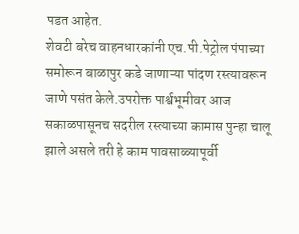पडत आहेत.
शेवटी बरेच वाहनधारकांनी एच.पी.पेट्रोल पंपाच्या समोरून बाळापुर कडे जाणाऱ्या पांदण रस्त्यावरून जाणे पसंत केले.उपरोक्त पार्श्वभूमीवर आज सकाळपासूनच सदरील रस्त्याच्या कामास पुन्हा चालू झाले असले तरी हे काम पावसाळ्यापूर्वी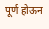पूर्ण होऊन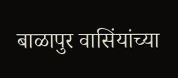बाळापुर वासिंयांच्या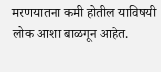मरणयातना कमी होतील याविषयी लोक आशा बाळगून आहेत.